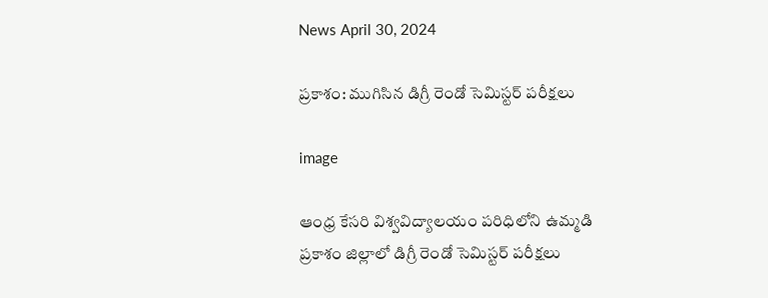News April 30, 2024

ప్రకాశం: ముగిసిన డిగ్రీ రెండో సెమిస్టర్ పరీక్షలు

image

ఆంధ్ర కేసరి విశ్వవిద్యాలయం పరిధిలోని ఉమ్మడి ప్రకాశం జిల్లాలో డిగ్రీ రెండో సెమిస్టర్ పరీక్షలు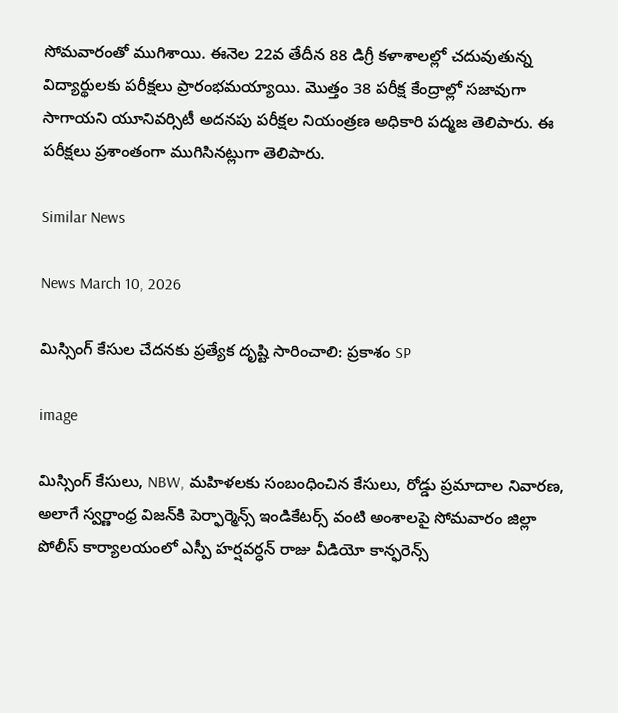సోమవారంతో ముగిశాయి. ఈనెల 22వ తేదీన 88 డిగ్రీ కళాశాలల్లో చదువుతున్న విద్యార్థులకు పరీక్షలు ప్రారంభమయ్యాయి. మొత్తం 38 పరీక్ష కేంద్రాల్లో సజావుగా సాగాయని యూనివర్సిటీ అదనపు పరీక్షల నియంత్రణ అధికారి పద్మజ తెలిపారు. ఈ పరీక్షలు ప్రశాంతంగా ముగిసినట్లుగా తెలిపారు.

Similar News

News March 10, 2026

మిస్సింగ్ కేసుల చేదనకు ప్రత్యేక దృష్టి సారించాలి: ప్రకాశం SP

image

మిస్సింగ్ కేసులు, NBW, మహిళలకు సంబంధించిన కేసులు, రోడ్డు ప్రమాదాల నివారణ, అలాగే స్వర్ణాంధ్ర విజన్‌కి పెర్ఫార్మెన్స్ ఇండికేటర్స్ వంటి అంశాలపై సోమవారం జిల్లా పోలీస్ కార్యాలయంలో ఎస్పీ హర్షవర్ధన్ రాజు వీడియో కాన్ఫరెన్స్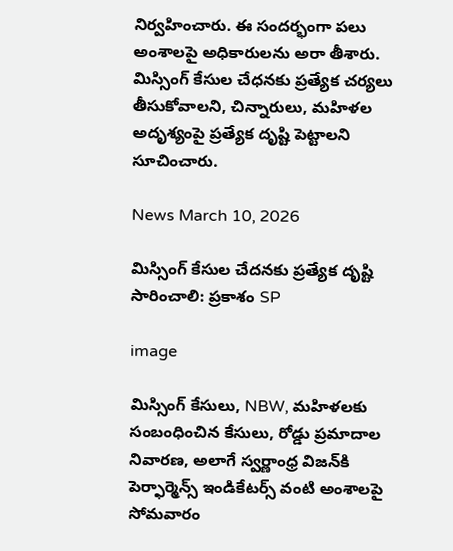నిర్వహించారు. ఈ సందర్భంగా పలు అంశాలపై అధికారులను అరా తీశారు. మిస్సింగ్ కేసుల చేధనకు ప్రత్యేక చర్యలు తీసుకోవాలని, చిన్నారులు, మహిళల అదృశ్యంపై ప్రత్యేక దృష్టి పెట్టాలని సూచించారు.

News March 10, 2026

మిస్సింగ్ కేసుల చేదనకు ప్రత్యేక దృష్టి సారించాలి: ప్రకాశం SP

image

మిస్సింగ్ కేసులు, NBW, మహిళలకు సంబంధించిన కేసులు, రోడ్డు ప్రమాదాల నివారణ, అలాగే స్వర్ణాంధ్ర విజన్‌కి పెర్ఫార్మెన్స్ ఇండికేటర్స్ వంటి అంశాలపై సోమవారం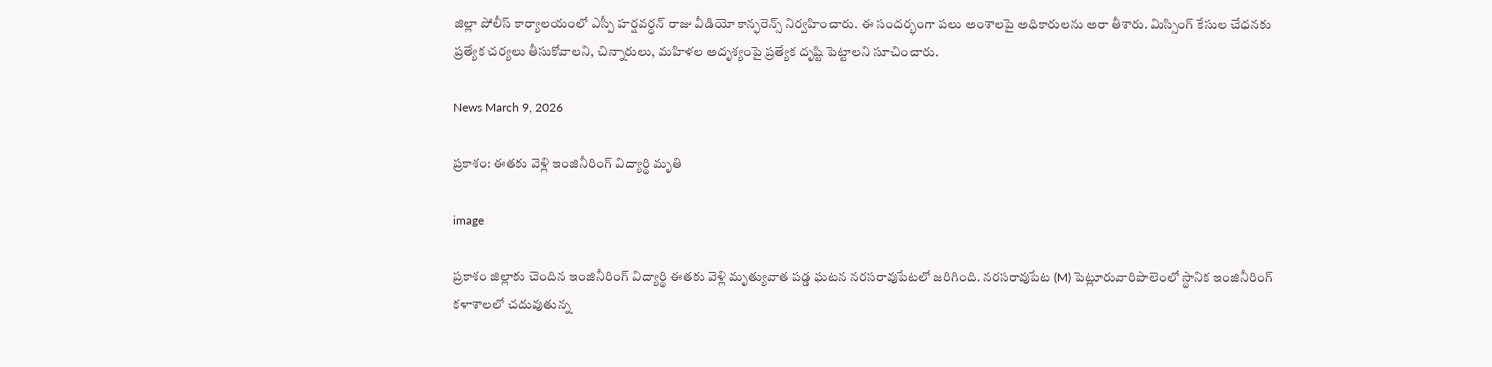జిల్లా పోలీస్ కార్యాలయంలో ఎస్పీ హర్షవర్ధన్ రాజు వీడియో కాన్ఫరెన్స్ నిర్వహించారు. ఈ సందర్భంగా పలు అంశాలపై అధికారులను అరా తీశారు. మిస్సింగ్ కేసుల చేధనకు ప్రత్యేక చర్యలు తీసుకోవాలని, చిన్నారులు, మహిళల అదృశ్యంపై ప్రత్యేక దృష్టి పెట్టాలని సూచించారు.

News March 9, 2026

ప్రకాశం: ఈతకు వెళ్లి ఇంజినీరింగ్ విద్యార్థి మృతి

image

ప్రకాశం జిల్లాకు చెందిన ఇంజినీరింగ్ విద్యార్థి ఈతకు వెళ్లి మృత్యువాత పడ్డ ఘటన నరసరావుపేటలో జరిగింది. నరసరావుపేట (M) పెట్లూరువారిపాలెంలో స్థానిక ఇంజినీరింగ్ కళాశాలలో చదువుతున్న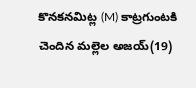కొనకనమిట్ల (M) కాట్రగుంటకి చెందిన మల్లెల అజయ్(19)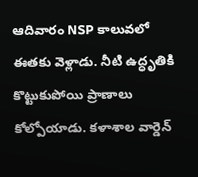ఆదివారం NSP కాలువలో ఈతకు వెళ్లాడు. నీటి ఉద్ధృతికి కొట్టుకుపోయి ప్రాణాలు కోల్పోయాడు. కళాశాల వార్డెన్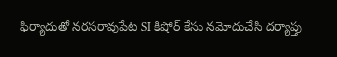ఫిర్యాదుతో నరసరావుపేట SI కిషోర్ కేసు నమోదుచేసి దర్యాప్తు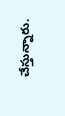చేస్తున్నారు.